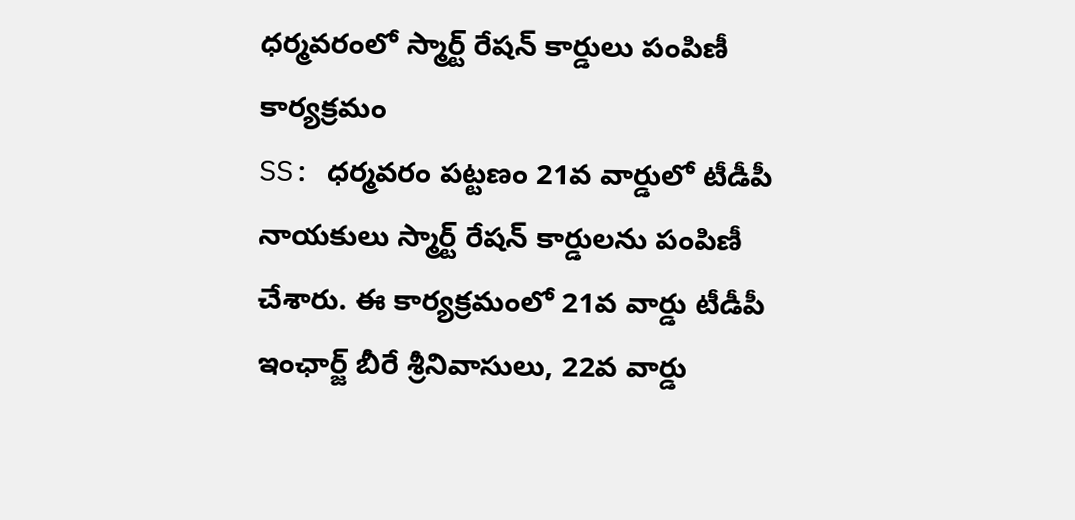ధర్మవరంలో స్మార్ట్ రేషన్ కార్డులు పంపిణీ కార్యక్రమం
SS: ధర్మవరం పట్టణం 21వ వార్డులో టీడీపీ నాయకులు స్మార్ట్ రేషన్ కార్డులను పంపిణీ చేశారు. ఈ కార్యక్రమంలో 21వ వార్డు టీడీపీ ఇంఛార్జ్ బీరే శ్రీనివాసులు, 22వ వార్డు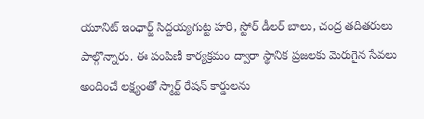యూనిట్ ఇంఛార్జ్ సిద్దయ్యగుట్ట హరి, స్టోర్ డీలర్ బాలు, చంద్ర తదితరులు పాల్గొన్నారు. ఈ పంపిణీ కార్యక్రమం ద్వారా స్థానిక ప్రజలకు మెరుగైన సేవలు అందించే లక్ష్యంతో స్మార్ట్ రేషన్ కార్డులను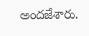అందజేశారు.